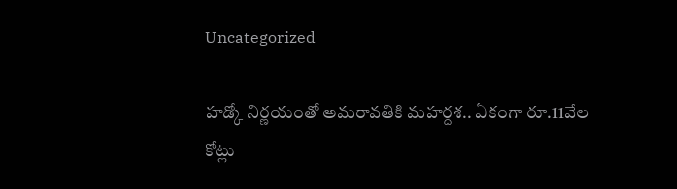Uncategorized

హడ్కో నిర్ణయంతో అమరావతికి మహర్దశ.. ఏకంగా రూ.11వేల కోట్లు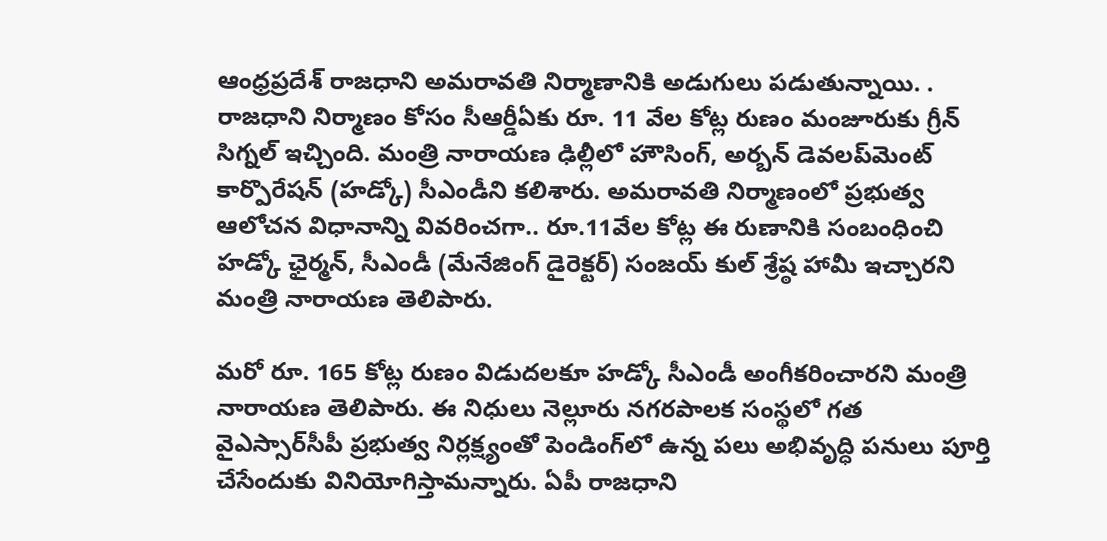ఆంధ్రప్రదేశ్ రాజధాని అమరావతి నిర్మాణానికి అడుగులు పడుతున్నాయి. . రాజధాని నిర్మాణం కోసం సీఆర్డీఏకు రూ. 11 వేల కోట్ల రుణం మంజూరుకు గ్రీన్ సిగ్నల్ ఇచ్చింది. మంత్రి నారాయణ ఢిల్లీలో హౌసింగ్, అర్బన్‌ డెవలప్‌మెంట్‌ కార్పొరేషన్‌ (హడ్కో) సీఎండీని కలిశారు. అమరావతి నిర్మాణంలో ప్రభుత్వ ఆలోచన విధానాన్ని వివరించగా.. రూ.11వేల కోట్ల ఈ రుణానికి సంబంధించి హడ్కో ఛైర్మన్, సీఎండీ (మేనేజింగ్‌ డైరెక్టర్‌) సంజయ్‌ కుల్‌ శ్రేష్ఠ హామీ ఇచ్చారని మంత్రి నారాయణ తెలిపారు.

మరో రూ. 165 కోట్ల రుణం విడుదలకూ హడ్కో సీఎండీ అంగీకరించారని మంత్రి నారాయణ తెలిపారు. ఈ నిధులు నెల్లూరు నగరపాలక సంస్థలో గత వైఎస్సార్‌సీపీ ప్రభుత్వ నిర్లక్ష్యంతో పెండింగ్‌లో ఉన్న పలు అభివృద్ధి పనులు పూర్తి చేసేందుకు వినియోగిస్తామన్నారు. ఏపీ రాజధాని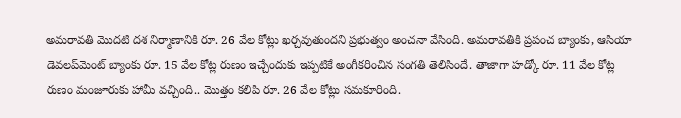అమరావతి మొదటి దశ నిర్మాణానికి రూ. 26 వేల కోట్లు ఖర్చవుతుందని ప్రభుత్వం అంచనా వేసింది. అమరావతికి ప్రపంచ బ్యాంకు, ఆసియా డెవలప్‌మెంట్‌ బ్యాంకు రూ. 15 వేల కోట్ల రుణం ఇచ్చేందుకు ఇప్పటికే అంగీకరించిన సంగతి తెలిసిందే. తాజాగా హడ్కో రూ. 11 వేల కోట్ల రుణం మంజూరుకు హామీ వచ్చింది.. మొత్తం కలిపి రూ. 26 వేల కోట్లు సమకూరింది.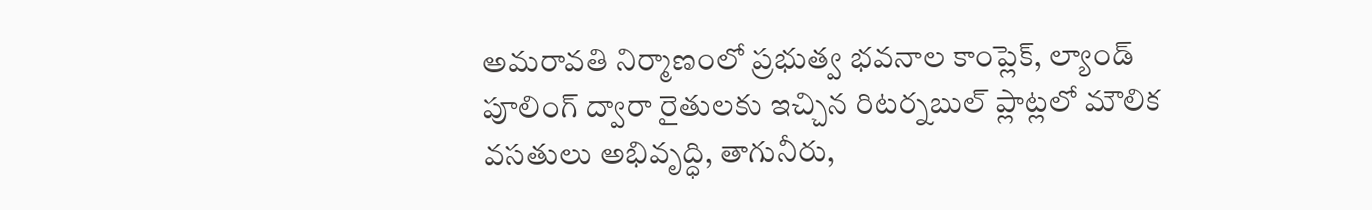అమరావతి నిర్మాణంలో ప్రభుత్వ భవనాల కాంప్లెక్‌, ల్యాండ్‌ పూలింగ్‌ ద్వారా రైతులకు ఇచ్చిన రిటర్నబుల్‌ ప్లాట్లలో మౌలిక వసతులు అభివృద్ధి, తాగునీరు,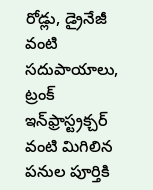రోడ్లు, డ్రైనేజీ వంటి సదుపాయాలు, ట్రంక్‌ ఇన్‌ఫ్రాస్ట్రక్చర్‌ వంటి మిగిలిన పనుల పూర్తికి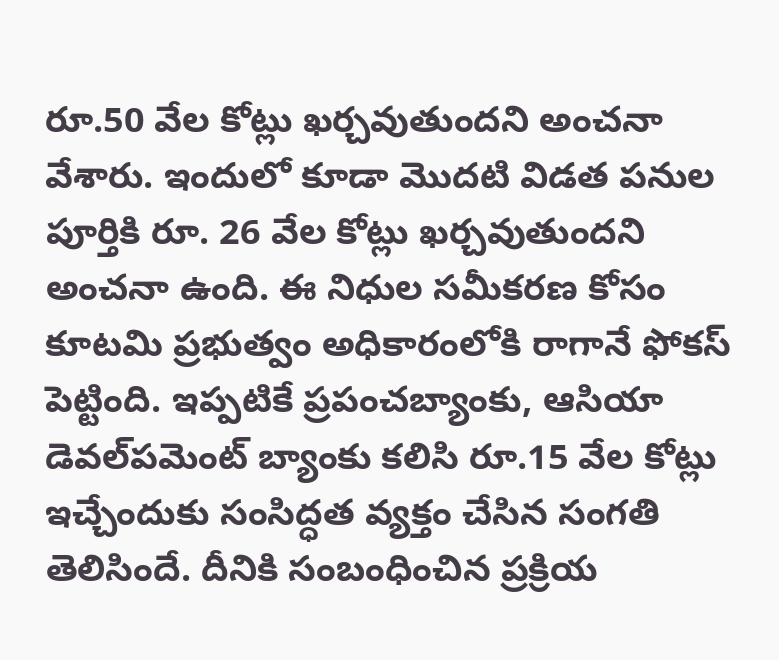రూ.50 వేల కోట్లు ఖర్చవుతుందని అంచనా వేశారు. ఇందులో కూడా మొదటి విడత పనుల పూర్తికి రూ. 26 వేల కోట్లు ఖర్చవుతుందని అంచనా ఉంది. ఈ నిధుల సమీకరణ కోసం కూటమి ప్రభుత్వం అధికారంలోకి రాగానే ఫోకస్ పెట్టింది. ఇప్పటికే ప్రపంచబ్యాంకు, ఆసియా డెవల్‌పమెంట్‌ బ్యాంకు కలిసి రూ.15 వేల కోట్లు ఇచ్చేందుకు సంసిద్ధత వ్యక్తం చేసిన సంగతి తెలిసిందే. దీనికి సంబంధించిన ప్రక్రియ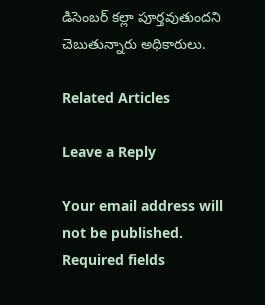డిసెంబర్‌ కల్లా పూర్తవుతుందని చెబుతున్నారు అధికారులు.

Related Articles

Leave a Reply

Your email address will not be published. Required fields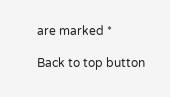are marked *

Back to top button